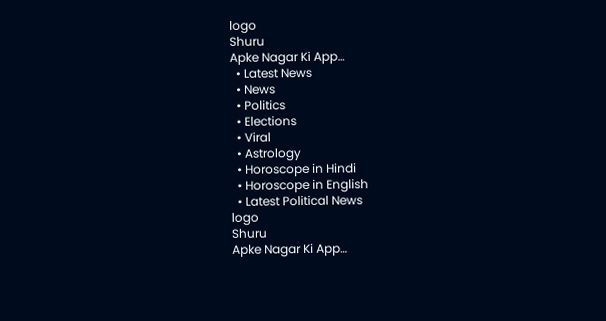logo
Shuru
Apke Nagar Ki App…
  • Latest News
  • News
  • Politics
  • Elections
  • Viral
  • Astrology
  • Horoscope in Hindi
  • Horoscope in English
  • Latest Political News
logo
Shuru
Apke Nagar Ki App…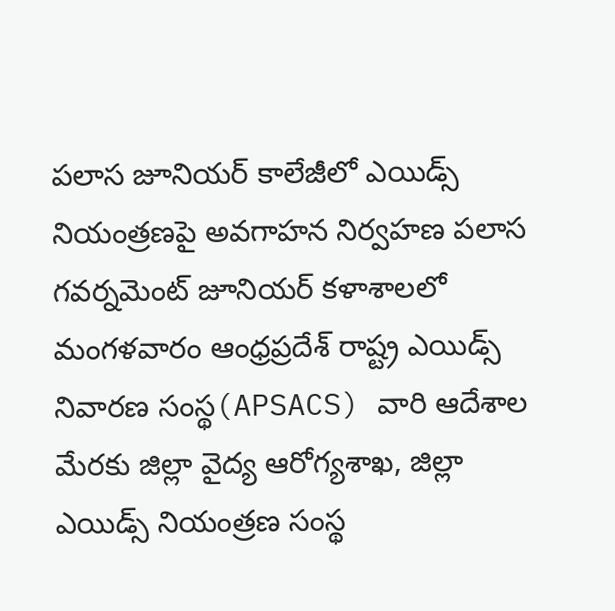పలాస జూనియర్ కాలేజీలో ఎయిడ్స్ నియంత్రణపై అవగాహన నిర్వహణ పలాస గవర్నమెంట్ జూనియర్ కళాశాలలో మంగళవారం ఆంధ్రప్రదేశ్ రాష్ట్ర ఎయిడ్స్ నివారణ సంస్థ(APSACS) వారి ఆదేశాల మేరకు జిల్లా వైద్య ఆరోగ్యశాఖ, జిల్లా ఎయిడ్స్ నియంత్రణ సంస్థ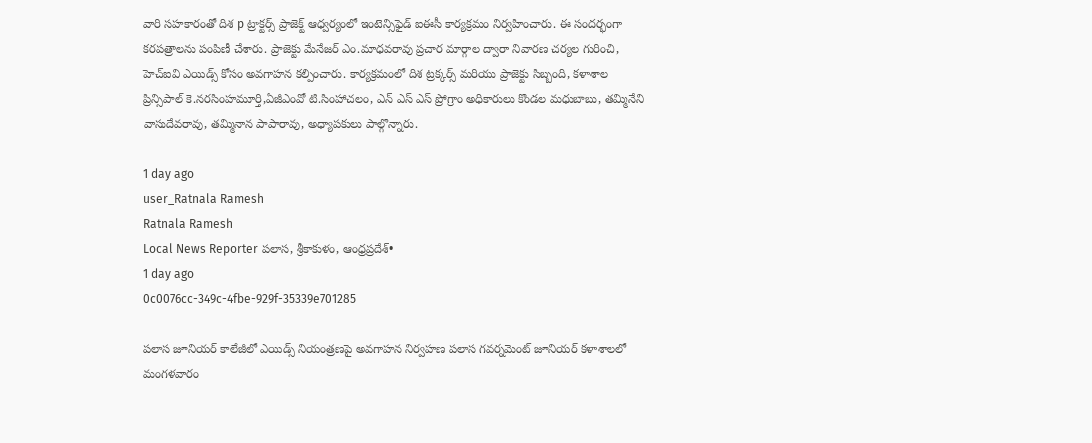వారి సహకారంతో దిశ p ట్రాక్టర్స్ ప్రాజెక్ట్ ఆధ్వర్యంలో ఇంటెన్సిఫైడ్ ఐఈసీ కార్యక్రమం నిర్వహించారు. ఈ సందర్భంగా కరపత్రాలను పంపిణీ చేశారు. ప్రాజెక్టు మేనేజర్ ఎం.మాధవరావు ప్రచార మార్గాల ద్వారా నివారణ చర్యల గురించి, హెచ్ఐవి ఎయిడ్స్ కోసం అవగాహన కల్పించారు. కార్యక్రమంలో దిశ ట్రక్కర్స్ మరియు ప్రాజెక్టు సిబ్బంది, కళాశాల ప్రిన్సిపాల్ కె.నరసింహమూర్తి,ఏజీఎంవో టి.సింహాచలం, ఎన్ ఎస్ ఎస్ ప్రోగ్రాం అధికారులు కొండల మధుబాబు, తమ్మినేని వాసుదేవరావు, తమ్మినాన పాపారావు, అధ్యాపకులు పాల్గొన్నారు.

1 day ago
user_Ratnala Ramesh
Ratnala Ramesh
Local News Reporter పలాస, శ్రీకాకుళం, ఆంధ్రప్రదేశ్•
1 day ago
0c0076cc-349c-4fbe-929f-35339e701285

పలాస జూనియర్ కాలేజీలో ఎయిడ్స్ నియంత్రణపై అవగాహన నిర్వహణ పలాస గవర్నమెంట్ జూనియర్ కళాశాలలో మంగళవారం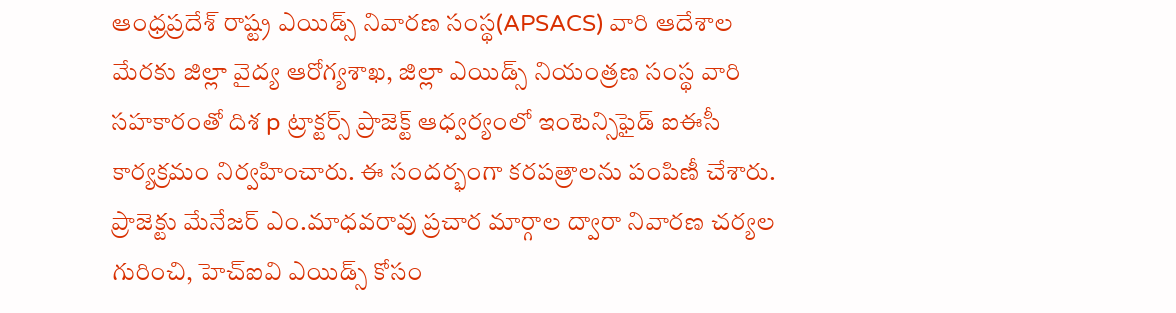ఆంధ్రప్రదేశ్ రాష్ట్ర ఎయిడ్స్ నివారణ సంస్థ(APSACS) వారి ఆదేశాల మేరకు జిల్లా వైద్య ఆరోగ్యశాఖ, జిల్లా ఎయిడ్స్ నియంత్రణ సంస్థ వారి సహకారంతో దిశ p ట్రాక్టర్స్ ప్రాజెక్ట్ ఆధ్వర్యంలో ఇంటెన్సిఫైడ్ ఐఈసీ కార్యక్రమం నిర్వహించారు. ఈ సందర్భంగా కరపత్రాలను పంపిణీ చేశారు. ప్రాజెక్టు మేనేజర్ ఎం.మాధవరావు ప్రచార మార్గాల ద్వారా నివారణ చర్యల గురించి, హెచ్ఐవి ఎయిడ్స్ కోసం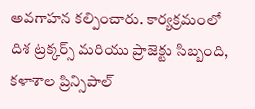అవగాహన కల్పించారు. కార్యక్రమంలో దిశ ట్రక్కర్స్ మరియు ప్రాజెక్టు సిబ్బంది, కళాశాల ప్రిన్సిపాల్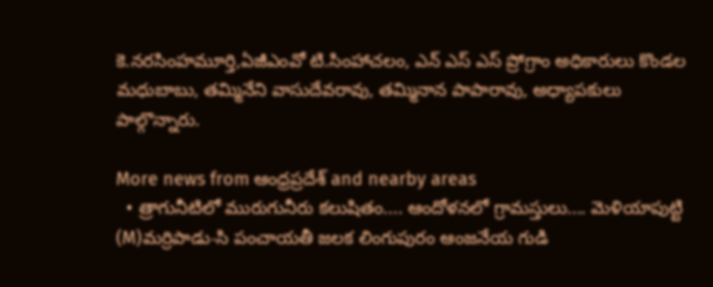కె.నరసింహమూర్తి,ఏజీఎంవో టి.సింహాచలం, ఎన్ ఎస్ ఎస్ ప్రోగ్రాం అధికారులు కొండల మధుబాబు, తమ్మినేని వాసుదేవరావు, తమ్మినాన పాపారావు, అధ్యాపకులు పాల్గొన్నారు.

More news from ఆంధ్రప్రదేశ్ and nearby areas
  • త్రాగునీటిలో మురుగునీరు కలుషితం.... ఆందోళనలో గ్రామస్తులు.... మెళియాపుట్టి (M)మర్రిపాడు-సి పంచాయతీ జలక లింగుపురం ఆంజనేయ గుడి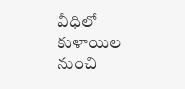వీధిలో కుళాయిల నుంచి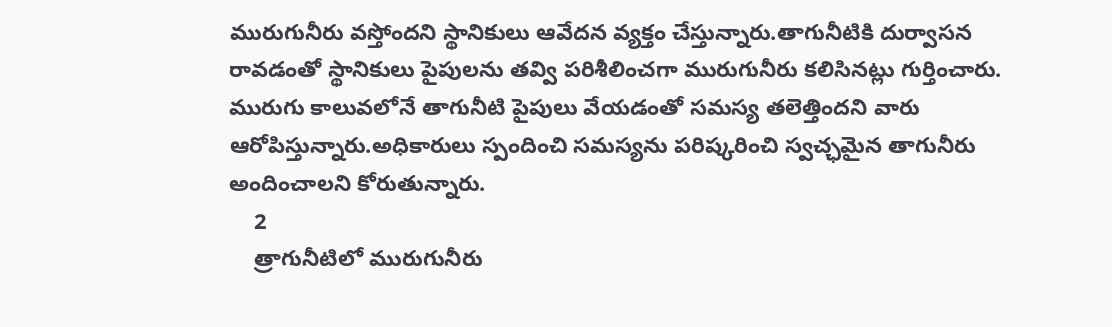మురుగునీరు వస్తోందని స్థానికులు ఆవేదన వ్యక్తం చేస్తున్నారు.తాగునీటికి దుర్వాసన రావడంతో స్థానికులు పైపులను తవ్వి పరిశీలించగా మురుగునీరు కలిసినట్లు గుర్తించారు. మురుగు కాలువలోనే తాగునీటి పైపులు వేయడంతో సమస్య తలెత్తిందని వారు ఆరోపిస్తున్నారు.అధికారులు స్పందించి సమస్యను పరిష్కరించి స్వచ్ఛమైన తాగునీరు అందించాలని కోరుతున్నారు.
    2
    త్రాగునీటిలో మురుగునీరు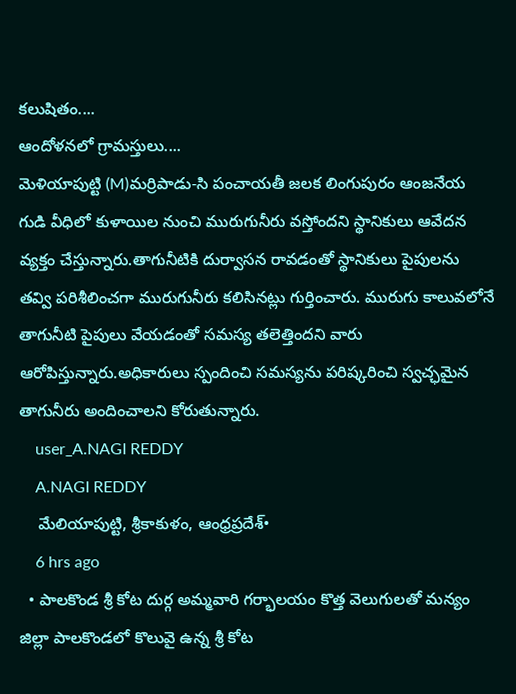కలుషితం....
ఆందోళనలో గ్రామస్తులు....
మెళియాపుట్టి (M)మర్రిపాడు-సి పంచాయతీ జలక లింగుపురం ఆంజనేయ గుడి వీధిలో కుళాయిల నుంచి మురుగునీరు వస్తోందని స్థానికులు ఆవేదన వ్యక్తం చేస్తున్నారు.తాగునీటికి దుర్వాసన రావడంతో స్థానికులు పైపులను తవ్వి పరిశీలించగా మురుగునీరు కలిసినట్లు గుర్తించారు. మురుగు కాలువలోనే తాగునీటి పైపులు వేయడంతో సమస్య తలెత్తిందని వారు ఆరోపిస్తున్నారు.అధికారులు స్పందించి సమస్యను పరిష్కరించి స్వచ్ఛమైన తాగునీరు అందించాలని కోరుతున్నారు.
    user_A.NAGI REDDY
    A.NAGI REDDY
    మేలియాపుట్టి, శ్రీకాకుళం, ఆంధ్రప్రదేశ్•
    6 hrs ago
  • పాలకొండ శ్రీ కోట దుర్గ అమ్మవారి గర్భాలయం కొత్త వెలుగులతో మన్యం జిల్లా పాలకొండలో కొలువై ఉన్న శ్రీ కోట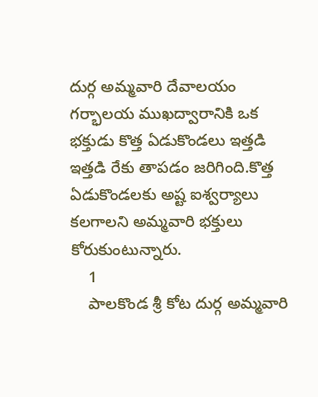దుర్గ అమ్మవారి దేవాలయం గర్భాలయ ముఖద్వారానికి ఒక భక్తుడు కొత్త ఏడుకొండలు ఇత్తడి ఇత్తడి రేకు తాపడం జరిగింది.కొత్త ఏడుకొండలకు అష్ట ఐశ్వర్యాలు కలగాలని అమ్మవారి భక్తులు కోరుకుంటున్నారు.
    1
    పాలకొండ శ్రీ కోట దుర్గ అమ్మవారి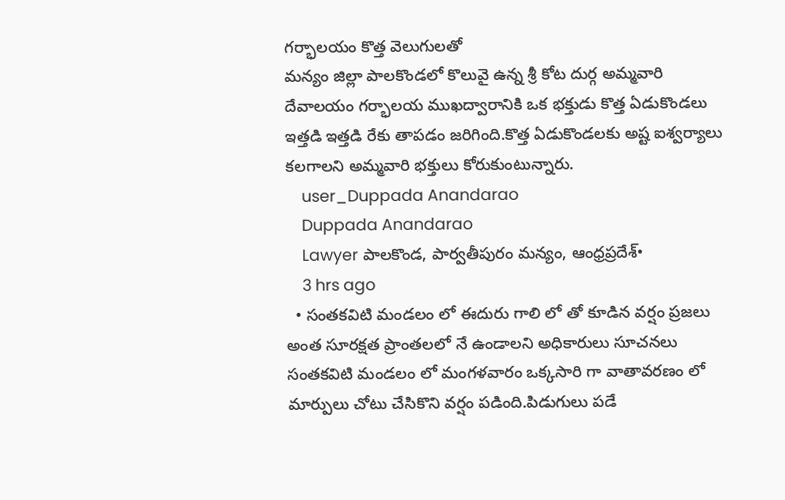గర్భాలయం కొత్త వెలుగులతో
మన్యం జిల్లా పాలకొండలో కొలువై ఉన్న శ్రీ కోట దుర్గ అమ్మవారి దేవాలయం గర్భాలయ ముఖద్వారానికి ఒక భక్తుడు కొత్త ఏడుకొండలు ఇత్తడి ఇత్తడి రేకు తాపడం జరిగింది.కొత్త ఏడుకొండలకు అష్ట ఐశ్వర్యాలు కలగాలని అమ్మవారి భక్తులు కోరుకుంటున్నారు.
    user_Duppada Anandarao
    Duppada Anandarao
    Lawyer పాలకొండ, పార్వతీపురం మన్యం, ఆంధ్రప్రదేశ్•
    3 hrs ago
  • సంతకవిటి మండలం లో ఈదురు గాలి లో తో కూడిన వర్షం ప్రజలు అంత సూరక్షత ప్రాంతలలో నే ఉండాలని అధికారులు సూచనలు సంతకవిటి మండలం లో మంగళవారం ఒక్కసారి గా వాతావరణం లో మార్పులు చోటు చేసికొని వర్షం పడింది.పిడుగులు పడే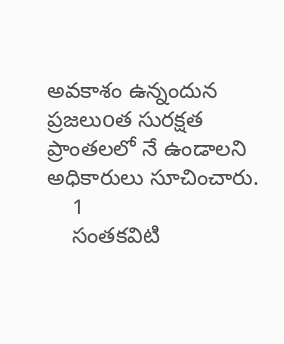అవకాశం ఉన్నందున ప్రజలుoత సురక్షత ప్రాంతలలో నే ఉండాలని అధికారులు సూచించారు.
    1
    సంతకవిటి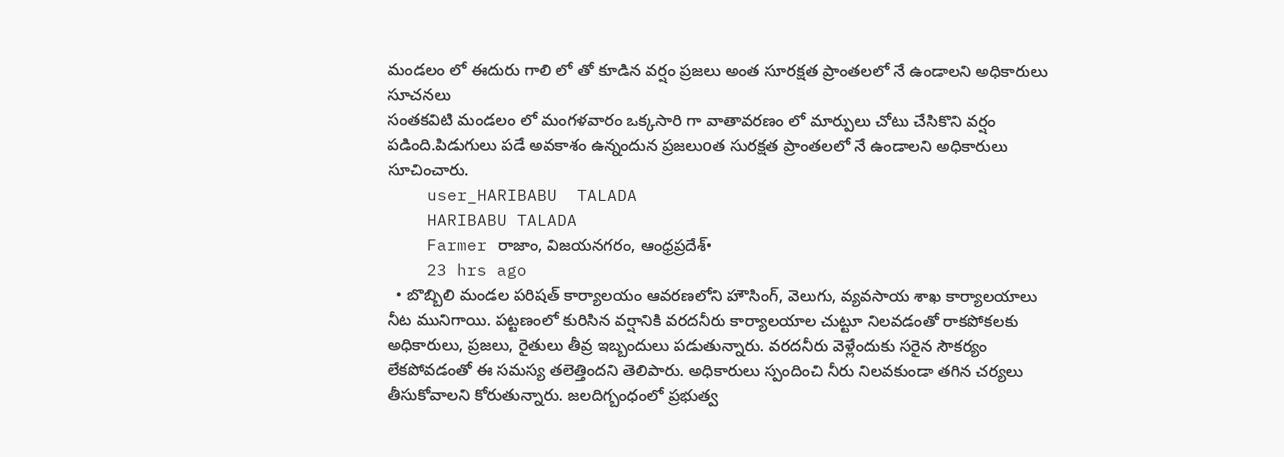మండలం లో ఈదురు గాలి లో తో కూడిన వర్షం ప్రజలు అంత సూరక్షత ప్రాంతలలో నే ఉండాలని అధికారులు సూచనలు
సంతకవిటి మండలం లో మంగళవారం ఒక్కసారి గా వాతావరణం లో మార్పులు చోటు చేసికొని వర్షం పడింది.పిడుగులు పడే అవకాశం ఉన్నందున ప్రజలుoత సురక్షత ప్రాంతలలో నే ఉండాలని అధికారులు సూచించారు.
    user_HARIBABU  TALADA
    HARIBABU TALADA
    Farmer రాజాం, విజయనగరం, ఆంధ్రప్రదేశ్•
    23 hrs ago
  • బొబ్బిలి మండల పరిషత్ కార్యాలయం ఆవరణలోని హౌసింగ్, వెలుగు, వ్యవసాయ శాఖ కార్యాలయాలు నీట మునిగాయి. పట్టణంలో కురిసిన వర్షానికి వరదనీరు కార్యాలయాల చుట్టూ నిలవడంతో రాకపోకలకు అధికారులు, ప్రజలు, రైతులు తీవ్ర ఇబ్బందులు పడుతున్నారు. వరదనీరు వెళ్లేందుకు సరైన సౌకర్యం లేకపోవడంతో ఈ సమస్య తలెత్తిందని తెలిపారు. అధికారులు స్పందించి నీరు నిలవకుండా తగిన చర్యలు తీసుకోవాలని కోరుతున్నారు. జలదిగ్బంధంలో ప్రభుత్వ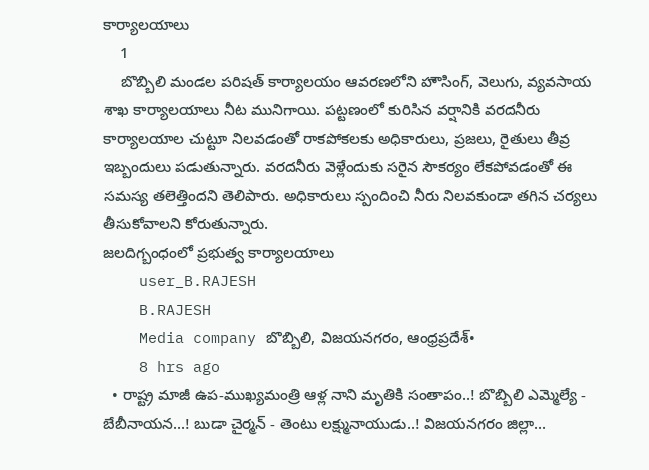కార్యాలయాలు
    1
    బొబ్బిలి మండల పరిషత్ కార్యాలయం ఆవరణలోని హౌసింగ్, వెలుగు, వ్యవసాయ శాఖ కార్యాలయాలు నీట మునిగాయి. పట్టణంలో కురిసిన వర్షానికి వరదనీరు కార్యాలయాల చుట్టూ నిలవడంతో రాకపోకలకు అధికారులు, ప్రజలు, రైతులు తీవ్ర ఇబ్బందులు పడుతున్నారు. వరదనీరు వెళ్లేందుకు సరైన సౌకర్యం లేకపోవడంతో ఈ సమస్య తలెత్తిందని తెలిపారు. అధికారులు స్పందించి నీరు నిలవకుండా తగిన చర్యలు తీసుకోవాలని కోరుతున్నారు.
జలదిగ్బంధంలో ప్రభుత్వ కార్యాలయాలు
    user_B.RAJESH
    B.RAJESH
    Media company బొబ్బిలి, విజయనగరం, ఆంధ్రప్రదేశ్•
    8 hrs ago
  • రాష్ట్ర మాజీ ఉప-ముఖ్యమంత్రి ఆళ్ల నాని మృతికి సంతాపం..! బొబ్బిలి ఎమ్మెల్యే - బేబీనాయన...! బుడా చైర్మన్ - తెంటు లక్ష్మునాయుడు..! విజయనగరం జిల్లా...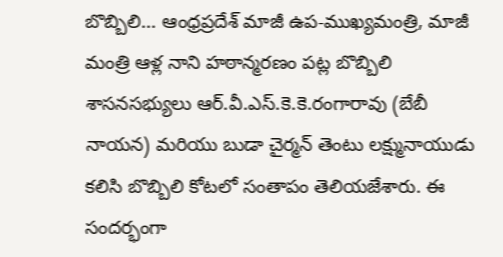బొబ్బిలి... ఆంధ్రప్రదేశ్ మాజీ ఉప-ముఖ్యమంత్రి, మాజీ మంత్రి ఆళ్ల నాని హఠాన్మరణం పట్ల బొబ్బిలి శాసనసభ్యులు ఆర్.వీ.ఎస్.కె.కె.రంగారావు (బేబీ నాయన) మరియు బుడా చైర్మన్ తెంటు లక్ష్మునాయుడు కలిసి బొబ్బిలి కోటలో సంతాపం తెలియజేశారు. ఈ సందర్భంగా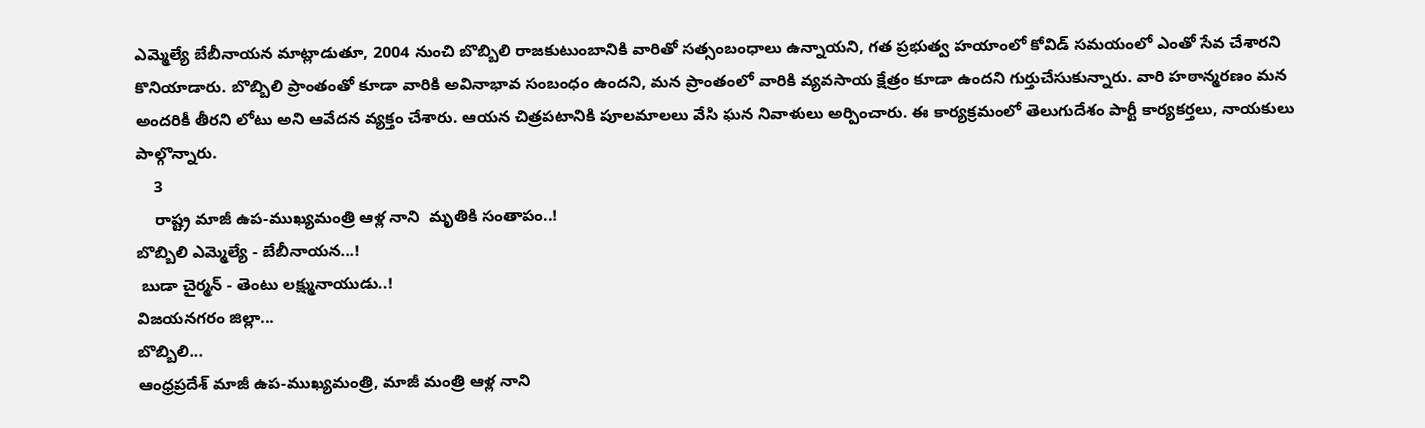ఎమ్మెల్యే బేబీనాయన మాట్లాడుతూ, 2004 నుంచి బొబ్బిలి రాజకుటుంబానికి వారితో సత్సంబంధాలు ఉన్నాయని, గత ప్రభుత్వ హయాంలో కోవిడ్ సమయంలో ఎంతో సేవ చేశారని కొనియాడారు. బొబ్బిలి ప్రాంతంతో కూడా వారికి అవినాభావ సంబంధం ఉందని, మన ప్రాంతంలో వారికి వ్యవసాయ క్షేత్రం కూడా ఉందని గుర్తుచేసుకున్నారు. వారి హఠాన్మరణం మన అందరికీ తీరని లోటు అని ఆవేదన వ్యక్తం చేశారు. ఆయన చిత్రపటానికి పూలమాలలు వేసి ఘన నివాళులు అర్పించారు. ఈ కార్యక్రమంలో తెలుగుదేశం పార్టీ కార్యకర్తలు, నాయకులు పాల్గొన్నారు.
    3
    రాష్ట్ర మాజీ ఉప-ముఖ్యమంత్రి ఆళ్ల నాని  మృతికి సంతాపం..!
బొబ్బిలి ఎమ్మెల్యే - బేబీనాయన...!
 బుడా చైర్మన్ - తెంటు లక్ష్మునాయుడు..!
విజయనగరం జిల్లా...
బొబ్బిలి...
ఆంధ్రప్రదేశ్ మాజీ ఉప-ముఖ్యమంత్రి, మాజీ మంత్రి ఆళ్ల నాని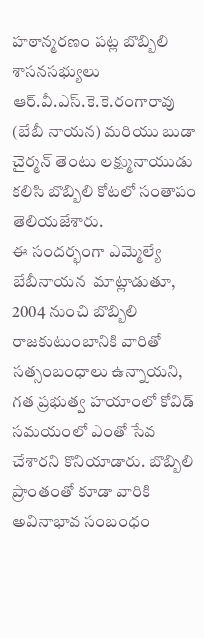హఠాన్మరణం పట్ల బొబ్బిలి  శాసనసభ్యులు ఆర్.వీ.ఎస్.కె.కె.రంగారావు (బేబీ నాయన) మరియు బుడా చైర్మన్ తెంటు లక్ష్మునాయుడు  కలిసి బొబ్బిలి కోటలో సంతాపం తెలియజేశారు.
ఈ సందర్భంగా ఎమ్మెల్యే బేబీనాయన  మాట్లాడుతూ, 2004 నుంచి బొబ్బిలి రాజకుటుంబానికి వారితో సత్సంబంధాలు ఉన్నాయని, గత ప్రభుత్వ హయాంలో కోవిడ్ సమయంలో ఎంతో సేవ చేశారని కొనియాడారు. బొబ్బిలి ప్రాంతంతో కూడా వారికి అవినాభావ సంబంధం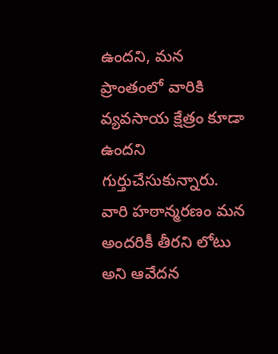ఉందని, మన ప్రాంతంలో వారికి వ్యవసాయ క్షేత్రం కూడా ఉందని గుర్తుచేసుకున్నారు. వారి హఠాన్మరణం మన అందరికీ తీరని లోటు అని ఆవేదన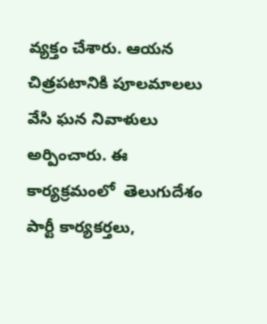వ్యక్తం చేశారు. ఆయన చిత్రపటానికి పూలమాలలు వేసి ఘన నివాళులు అర్పించారు. ఈ కార్యక్రమంలో  తెలుగుదేశం పార్టీ కార్యకర్తలు,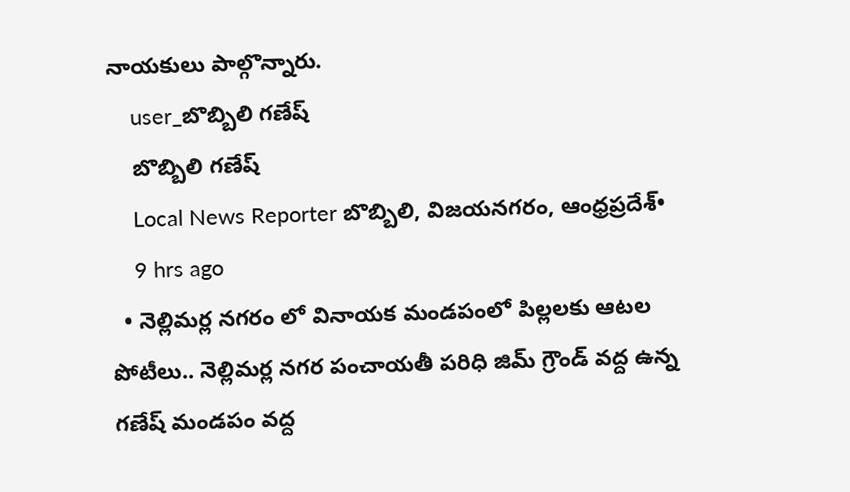నాయకులు పాల్గొన్నారు.
    user_బొబ్బిలి గణేష్
    బొబ్బిలి గణేష్
    Local News Reporter బొబ్బిలి, విజయనగరం, ఆంధ్రప్రదేశ్•
    9 hrs ago
  • నెల్లిమర్ల నగరం లో వినాయక మండపంలో పిల్లలకు ఆటల పోటీలు.. నెల్లిమర్ల నగర పంచాయతీ పరిధి జిమ్ గ్రౌండ్ వద్ద ఉన్న గణేష్ మండపం వద్ద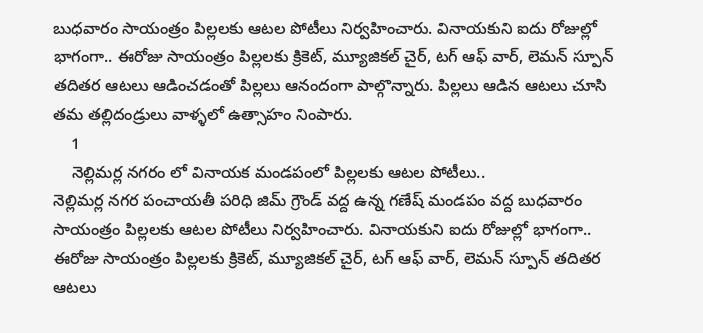బుధవారం సాయంత్రం పిల్లలకు ఆటల పోటీలు నిర్వహించారు. వినాయకుని ఐదు రోజుల్లో భాగంగా.. ఈరోజు సాయంత్రం పిల్లలకు క్రికెట్, మ్యూజికల్ చైర్, టగ్ ఆఫ్ వార్, లెమన్ స్పూన్ తదితర ఆటలు ఆడించడంతో పిల్లలు ఆనందంగా పాల్గొన్నారు. పిల్లలు ఆడిన ఆటలు చూసి తమ తల్లిదండ్రులు వాళ్ళలో ఉత్సాహం నింపారు.
    1
    నెల్లిమర్ల నగరం లో వినాయక మండపంలో పిల్లలకు ఆటల పోటీలు..
నెల్లిమర్ల నగర పంచాయతీ పరిధి జిమ్ గ్రౌండ్ వద్ద ఉన్న గణేష్ మండపం వద్ద బుధవారం సాయంత్రం పిల్లలకు ఆటల పోటీలు నిర్వహించారు. వినాయకుని ఐదు రోజుల్లో భాగంగా.. ఈరోజు సాయంత్రం పిల్లలకు క్రికెట్, మ్యూజికల్ చైర్, టగ్ ఆఫ్ వార్, లెమన్ స్పూన్ తదితర ఆటలు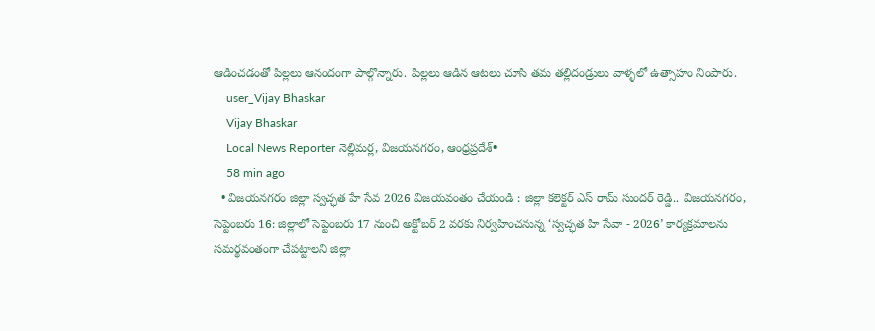ఆడించడంతో పిల్లలు ఆనందంగా పాల్గొన్నారు. పిల్లలు ఆడిన ఆటలు చూసి తమ తల్లిదండ్రులు వాళ్ళలో ఉత్సాహం నింపారు.
    user_Vijay Bhaskar
    Vijay Bhaskar
    Local News Reporter నెల్లిమర్ల, విజయనగరం, ఆంధ్రప్రదేశ్•
    58 min ago
  • విజయనగరం జిల్లా స్వచ్ఛత హే సేవ 2026 విజయవంతం చేయండి : జిల్లా కలెక్టర్ ఎస్ రామ్ సుందర్ రెడ్డి.. విజయనగరం, సెప్టెంబరు 16: జిల్లాలో సెప్టెంబరు 17 నుంచి అక్టోబర్ 2 వరకు నిర్వహించనున్న ‘స్వచ్ఛత హి సేవా - 2026’ కార్యక్రమాలను సమర్థవంతంగా చేపట్టాలని జిల్లా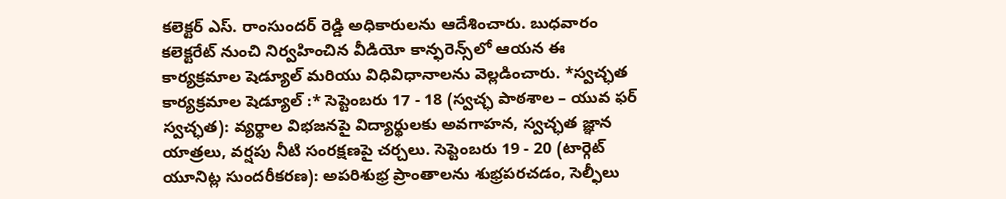కలెక్టర్ ఎస్. రాంసుందర్ రెడ్డి అధికారులను ఆదేశించారు. బుధవారం కలెక్టరేట్ నుంచి నిర్వహించిన వీడియో కాన్ఫరెన్స్‌లో ఆయన ఈ కార్యక్రమాల షెడ్యూల్ మరియు విధివిధానాలను వెల్లడించారు. *స్వచ్ఛత కార్యక్రమాల షెడ్యూల్ :* సెప్టెంబరు 17 - 18 (స్వచ్ఛ పాఠశాల – యువ ఫర్ స్వచ్ఛత): వ్యర్థాల విభజనపై విద్యార్థులకు అవగాహన, స్వచ్ఛత జ్ఞాన యాత్రలు, వర్షపు నీటి సంరక్షణపై చర్చలు. సెప్టెంబరు 19 - 20 (టార్గెట్ యూనిట్ల సుందరీకరణ): అపరిశుభ్ర ప్రాంతాలను శుభ్రపరచడం, సెల్ఫీలు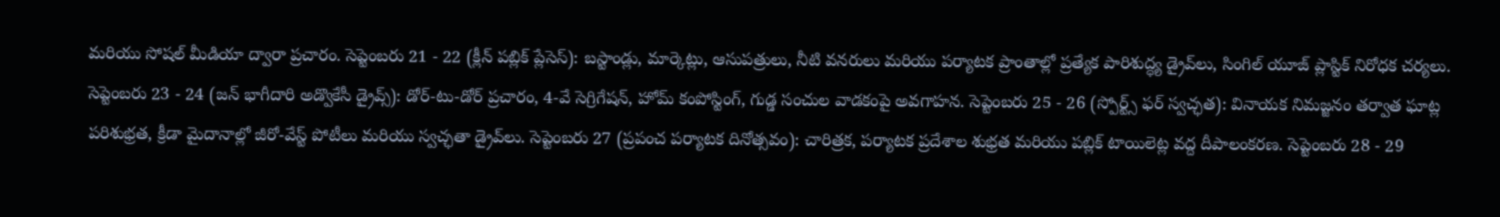మరియు సోషల్ మీడియా ద్వారా ప్రచారం. సెప్టెంబరు 21 - 22 (క్లీన్ పబ్లిక్ ప్లేసెస్): బస్టాండ్లు, మార్కెట్లు, ఆసుపత్రులు, నీటి వనరులు మరియు పర్యాటక ప్రాంతాల్లో ప్రత్యేక పారిశుద్ధ్య డ్రైవ్‌లు, సింగిల్ యూజ్ ప్లాస్టిక్ నిరోధక చర్యలు. సెప్టెంబరు 23 - 24 (జన్ భాగీదారి అడ్వొకేసీ డ్రైవ్స్): డోర్-టు-డోర్ ప్రచారం, 4-వే సెగ్రిగేషన్, హోమ్ కంపోస్టింగ్, గుడ్డ సంచుల వాడకంపై అవగాహన. సెప్టెంబరు 25 - 26 (స్పోర్ట్స్ ఫర్ స్వచ్ఛత): వినాయక నిమజ్జనం తర్వాత ఘాట్ల పరిశుభ్రత, క్రీడా మైదానాల్లో జీరో-వేస్ట్ పోటీలు మరియు స్వచ్ఛతా డ్రైవ్‌లు. సెప్టెంబరు 27 (ప్రపంచ పర్యాటక దినోత్సవం): చారిత్రక, పర్యాటక ప్రదేశాల శుభ్రత మరియు పబ్లిక్ టాయిలెట్ల వద్ద దీపాలంకరణ. సెప్టెంబరు 28 - 29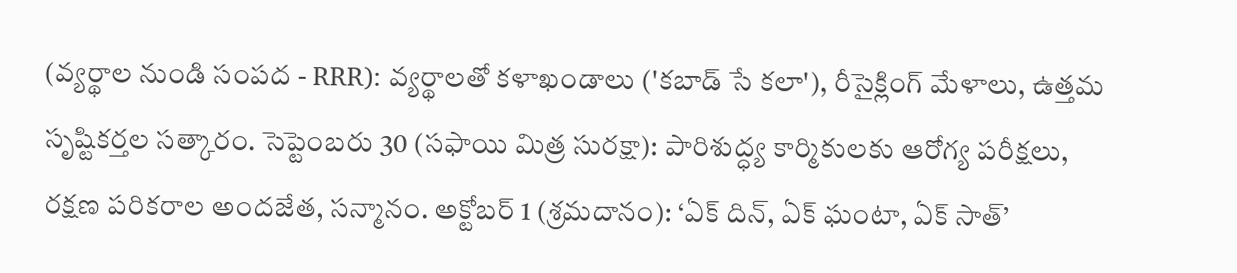(వ్యర్థాల నుండి సంపద - RRR): వ్యర్థాలతో కళాఖండాలు ('కబాడ్ సే కలా'), రీసైక్లింగ్ మేళాలు, ఉత్తమ సృష్టికర్తల సత్కారం. సెప్టెంబరు 30 (సఫాయి మిత్ర సురక్షా): పారిశుద్ధ్య కార్మికులకు ఆరోగ్య పరీక్షలు, రక్షణ పరికరాల అందజేత, సన్మానం. అక్టోబర్ 1 (శ్రమదానం): ‘ఏక్ దిన్, ఏక్ ఘంటా, ఏక్ సాత్’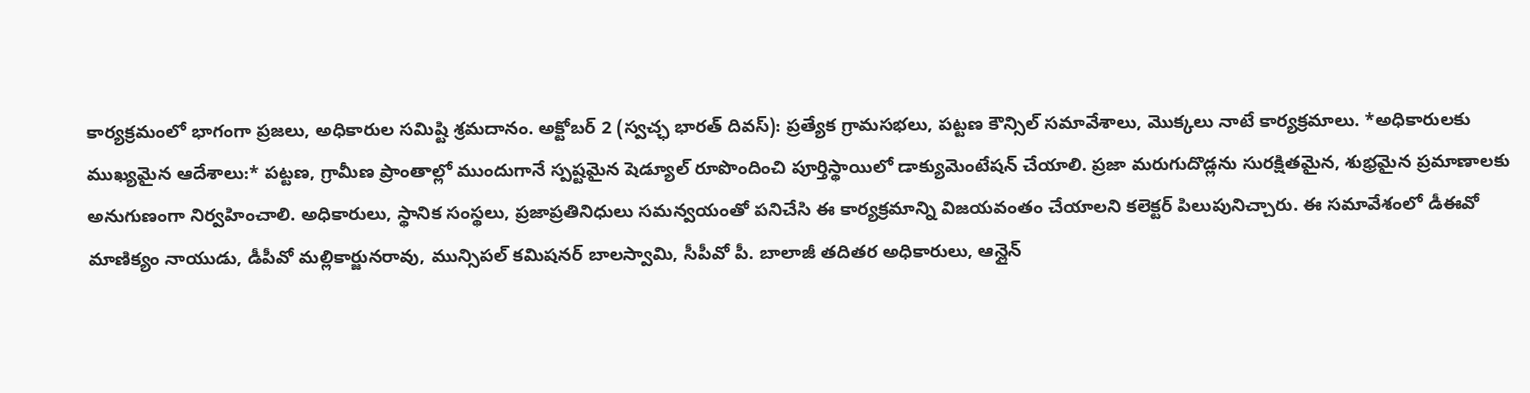కార్యక్రమంలో భాగంగా ప్రజలు, అధికారుల సమిష్టి శ్రమదానం. అక్టోబర్ 2 (స్వచ్ఛ భారత్ దివస్): ప్రత్యేక గ్రామసభలు, పట్టణ కౌన్సిల్ సమావేశాలు, మొక్కలు నాటే కార్యక్రమాలు. *అధికారులకు ముఖ్యమైన ఆదేశాలు:* పట్టణ, గ్రామీణ ప్రాంతాల్లో ముందుగానే స్పష్టమైన షెడ్యూల్ రూపొందించి పూర్తిస్థాయిలో డాక్యుమెంటేషన్ చేయాలి. ప్రజా మరుగుదొడ్లను సురక్షితమైన, శుభ్రమైన ప్రమాణాలకు అనుగుణంగా నిర్వహించాలి. అధికారులు, స్థానిక సంస్థలు, ప్రజాప్రతినిధులు సమన్వయంతో పనిచేసి ఈ కార్యక్రమాన్ని విజయవంతం చేయాలని కలెక్టర్ పిలుపునిచ్చారు. ఈ సమావేశంలో డీఈవో మాణిక్యం నాయుడు, డీపీవో మల్లికార్జునరావు, మున్సిపల్ కమిషనర్ బాలస్వామి, సీపీవో పీ. బాలాజీ తదితర అధికారులు, ఆన్లైన్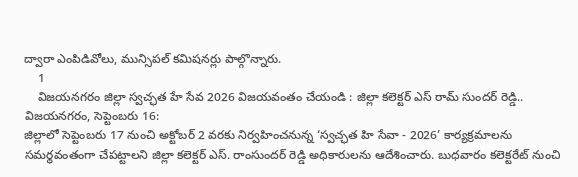ద్వారా ఎంపిడివోలు, మున్సిపల్ కమిషనర్లు పాల్గొన్నారు.
    1
    విజయనగరం జిల్లా స్వచ్ఛత హే సేవ 2026 విజయవంతం చేయండి : జిల్లా కలెక్టర్ ఎస్ రామ్ సుందర్ రెడ్డి..
విజయనగరం, సెప్టెంబరు 16:
జిల్లాలో సెప్టెంబరు 17 నుంచి అక్టోబర్ 2 వరకు నిర్వహించనున్న ‘స్వచ్ఛత హి సేవా - 2026’ కార్యక్రమాలను సమర్థవంతంగా చేపట్టాలని జిల్లా కలెక్టర్ ఎస్. రాంసుందర్ రెడ్డి అధికారులను ఆదేశించారు. బుధవారం కలెక్టరేట్ నుంచి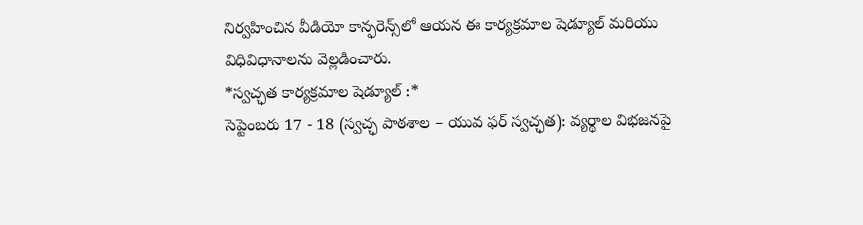నిర్వహించిన వీడియో కాన్ఫరెన్స్‌లో ఆయన ఈ కార్యక్రమాల షెడ్యూల్ మరియు విధివిధానాలను వెల్లడించారు.
*స్వచ్ఛత కార్యక్రమాల షెడ్యూల్ :*
సెప్టెంబరు 17 - 18 (స్వచ్ఛ పాఠశాల – యువ ఫర్ స్వచ్ఛత): వ్యర్థాల విభజనపై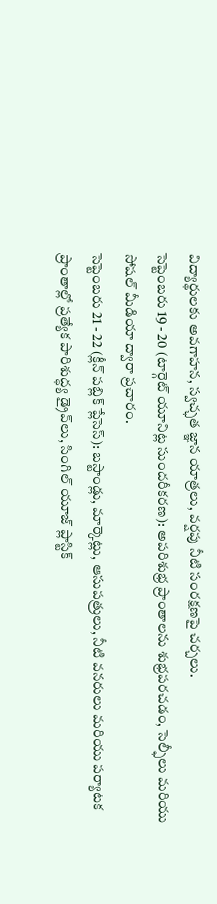విద్యార్థులకు అవగాహన, స్వచ్ఛత జ్ఞాన యాత్రలు, వర్షపు నీటి సంరక్షణపై చర్చలు.
సెప్టెంబరు 19 - 20 (టార్గెట్ యూనిట్ల సుందరీకరణ): అపరిశుభ్ర ప్రాంతాలను శుభ్రపరచడం, సెల్ఫీలు మరియు సోషల్ మీడియా ద్వారా ప్రచారం.
సెప్టెంబరు 21 - 22 (క్లీన్ పబ్లిక్ ప్లేసెస్): బస్టాండ్లు, మార్కెట్లు, ఆసుపత్రులు, నీటి వనరులు మరియు పర్యాటక ప్రాంతాల్లో ప్రత్యేక పారిశుద్ధ్య డ్రైవ్‌లు, సింగిల్ యూజ్ ప్లాస్టిక్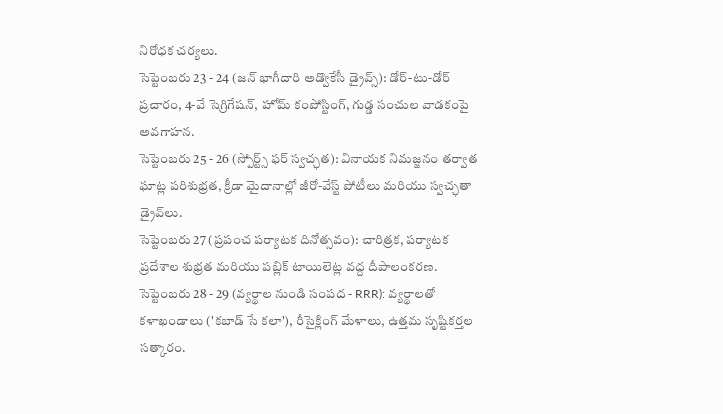నిరోధక చర్యలు.
సెప్టెంబరు 23 - 24 (జన్ భాగీదారి అడ్వొకేసీ డ్రైవ్స్): డోర్-టు-డోర్ ప్రచారం, 4-వే సెగ్రిగేషన్, హోమ్ కంపోస్టింగ్, గుడ్డ సంచుల వాడకంపై అవగాహన.
సెప్టెంబరు 25 - 26 (స్పోర్ట్స్ ఫర్ స్వచ్ఛత): వినాయక నిమజ్జనం తర్వాత ఘాట్ల పరిశుభ్రత, క్రీడా మైదానాల్లో జీరో-వేస్ట్ పోటీలు మరియు స్వచ్ఛతా డ్రైవ్‌లు.
సెప్టెంబరు 27 (ప్రపంచ పర్యాటక దినోత్సవం): చారిత్రక, పర్యాటక ప్రదేశాల శుభ్రత మరియు పబ్లిక్ టాయిలెట్ల వద్ద దీపాలంకరణ.
సెప్టెంబరు 28 - 29 (వ్యర్థాల నుండి సంపద - RRR): వ్యర్థాలతో కళాఖండాలు ('కబాడ్ సే కలా'), రీసైక్లింగ్ మేళాలు, ఉత్తమ సృష్టికర్తల సత్కారం.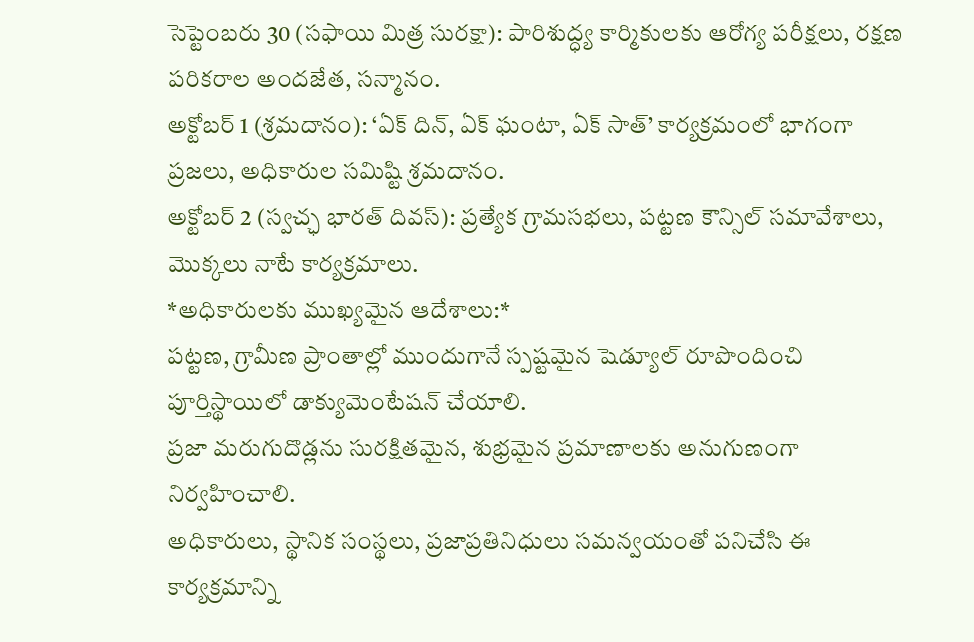సెప్టెంబరు 30 (సఫాయి మిత్ర సురక్షా): పారిశుద్ధ్య కార్మికులకు ఆరోగ్య పరీక్షలు, రక్షణ పరికరాల అందజేత, సన్మానం.
అక్టోబర్ 1 (శ్రమదానం): ‘ఏక్ దిన్, ఏక్ ఘంటా, ఏక్ సాత్’ కార్యక్రమంలో భాగంగా ప్రజలు, అధికారుల సమిష్టి శ్రమదానం.
అక్టోబర్ 2 (స్వచ్ఛ భారత్ దివస్): ప్రత్యేక గ్రామసభలు, పట్టణ కౌన్సిల్ సమావేశాలు, మొక్కలు నాటే కార్యక్రమాలు.
*అధికారులకు ముఖ్యమైన ఆదేశాలు:*
పట్టణ, గ్రామీణ ప్రాంతాల్లో ముందుగానే స్పష్టమైన షెడ్యూల్ రూపొందించి పూర్తిస్థాయిలో డాక్యుమెంటేషన్ చేయాలి.
ప్రజా మరుగుదొడ్లను సురక్షితమైన, శుభ్రమైన ప్రమాణాలకు అనుగుణంగా నిర్వహించాలి.
అధికారులు, స్థానిక సంస్థలు, ప్రజాప్రతినిధులు సమన్వయంతో పనిచేసి ఈ కార్యక్రమాన్ని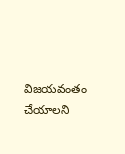విజయవంతం చేయాలని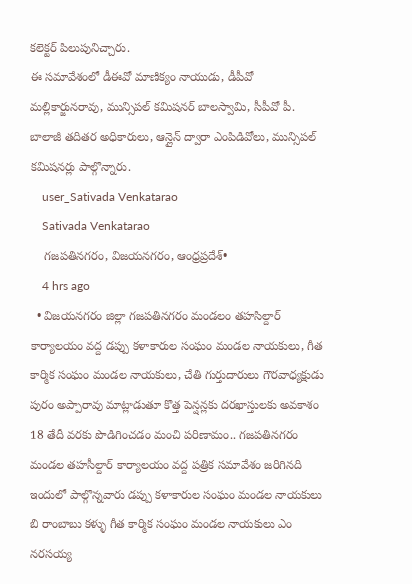కలెక్టర్ పిలుపునిచ్చారు.
ఈ సమావేశంలో డీఈవో మాణిక్యం నాయుడు, డీపీవో మల్లికార్జునరావు, మున్సిపల్ కమిషనర్ బాలస్వామి, సీపీవో పీ. బాలాజీ తదితర అధికారులు, ఆన్లైన్ ద్వారా ఎంపిడివోలు, మున్సిపల్ కమిషనర్లు పాల్గొన్నారు.
    user_Sativada Venkatarao
    Sativada Venkatarao
    గజపతినగరం, విజయనగరం, ఆంధ్రప్రదేశ్•
    4 hrs ago
  • విజయనగరం జిల్లా గజపతినగరం మండలం తహసిల్దార్ కార్యాలయం వద్ద డప్పు కళాకారుల సంఘం మండల నాయకులు, గీత కార్మిక సంఘం మండల నాయకులు, చేతి గుర్తుదారులు గౌరవాధ్యక్షుడు పురం అప్పారావు మాట్లాడుతూ కొత్త పెన్షన్లకు దరఖాస్తులకు అవకాశం 18 తేదీ వరకు పొడిగించడం మంచి పరిణామం.. గజపతినగరం మండల తహసీల్దార్ కార్యాలయం వద్ద పత్రిక సమావేశం జరిగినది ఇందులో పాల్గొన్నవారు డప్పు కళాకారుల సంఘం మండల నాయకులు బి రాంబాబు కళ్ళు గీత కార్మిక సంఘం మండల నాయకులు ఎం నరసయ్య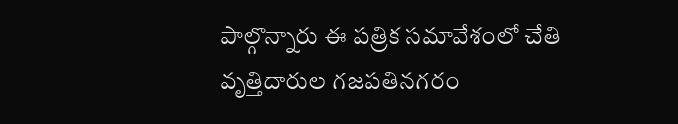పాల్గొన్నారు ఈ పత్రిక సమావేశంలో చేతి వృత్తిదారుల గజపతినగరం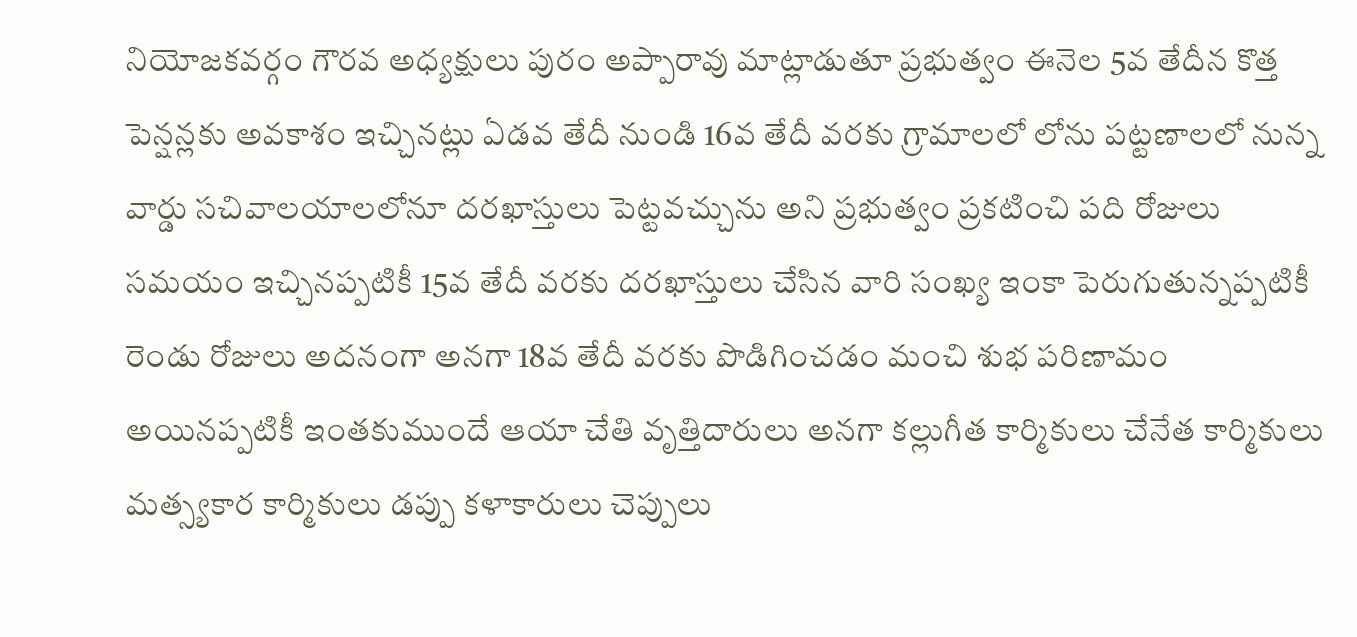నియోజకవర్గం గౌరవ అధ్యక్షులు పురం అప్పారావు మాట్లాడుతూ ప్రభుత్వం ఈనెల 5వ తేదీన కొత్త పెన్షన్లకు అవకాశం ఇచ్చినట్లు ఏడవ తేదీ నుండి 16వ తేదీ వరకు గ్రామాలలో లోను పట్టణాలలో నున్న వార్డు సచివాలయాలలోనూ దరఖాస్తులు పెట్టవచ్చును అని ప్రభుత్వం ప్రకటించి పది రోజులు సమయం ఇచ్చినప్పటికీ 15వ తేదీ వరకు దరఖాస్తులు చేసిన వారి సంఖ్య ఇంకా పెరుగుతున్నప్పటికీ రెండు రోజులు అదనంగా అనగా 18వ తేదీ వరకు పొడిగించడం మంచి శుభ పరిణామం అయినప్పటికీ ఇంతకుముందే ఆయా చేతి వృత్తిదారులు అనగా కల్లుగీత కార్మికులు చేనేత కార్మికులు మత్స్యకార కార్మికులు డప్పు కళాకారులు చెప్పులు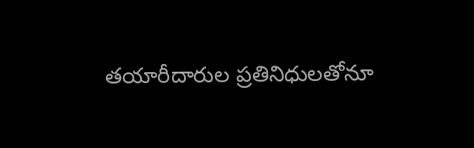తయారీదారుల ప్రతినిధులతోనూ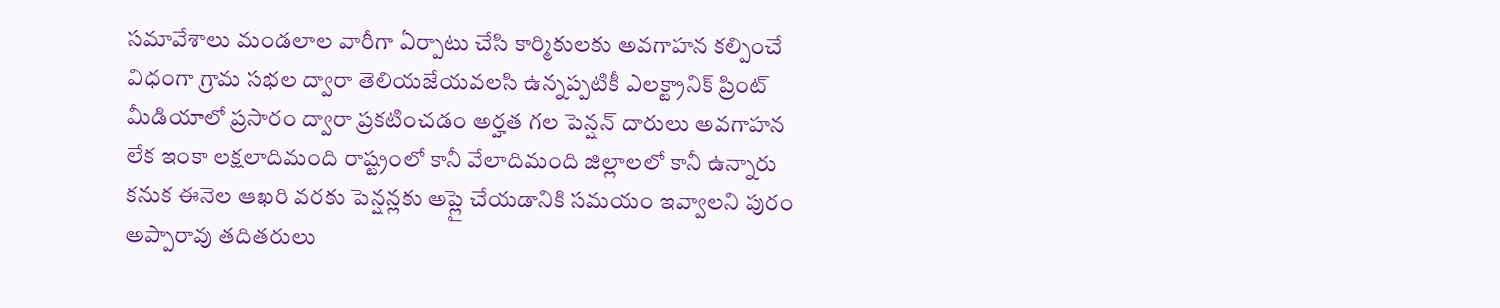సమావేశాలు మండలాల వారీగా ఏర్పాటు చేసి కార్మికులకు అవగాహన కల్పించే విధంగా గ్రామ సభల ద్వారా తెలియజేయవలసి ఉన్నప్పటికీ ఎలక్ట్రానిక్ ప్రింట్ మీడియాలో ప్రసారం ద్వారా ప్రకటించడం అర్హత గల పెన్షన్ దారులు అవగాహన లేక ఇంకా లక్షలాదిమంది రాష్ట్రంలో కానీ వేలాదిమంది జిల్లాలలో కానీ ఉన్నారు కనుక ఈనెల ఆఖరి వరకు పెన్షన్లకు అప్లై చేయడానికి సమయం ఇవ్వాలని పురం అప్పారావు తదితరులు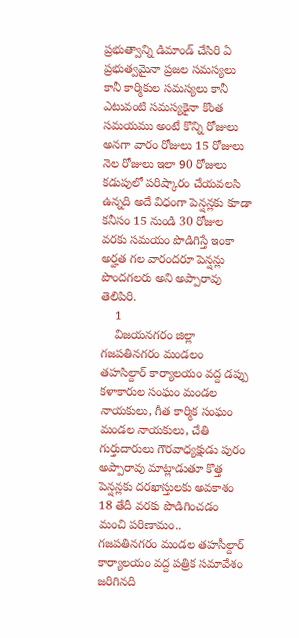ప్రభుత్వాన్ని డిమాండ్ చేసిరి ఏ ప్రభుత్వమైనా ప్రజల సమస్యలు కానీ కార్మికుల సమస్యలు కానీ ఎటువంటి సమస్యకైనా కొంత సమయము అంటే కొన్ని రోజులు అనగా వారం రోజులు 15 రోజులు నెల రోజులు ఇలా 90 రోజులు కడుపులో పరిష్కారం చేయవలసి ఉన్నది అదే విధంగా పెన్షన్లకు కూడా కనీసం 15 నుండి 30 రోజుల వరకు సమయం పొడిగిస్తే ఇంకా అర్హత గల వారందరూ పెన్షన్లు పొందగలరు అని అప్పారావు తెలిపిరి.
    1
    విజయనగరం జిల్లా గజపతినగరం మండలం తహసిల్దార్ కార్యాలయం వద్ద డప్పు కళాకారుల సంఘం మండల నాయకులు, గీత కార్మిక సంఘం మండల నాయకులు, చేతి గుర్తుదారులు గౌరవాధ్యక్షుడు పురం  అప్పారావు మాట్లాడుతూ కొత్త పెన్షన్లకు దరఖాస్తులకు అవకాశం 18 తేదీ వరకు పొడిగించడం మంచి పరిణామం..
గజపతినగరం మండల తహసీల్దార్ కార్యాలయం వద్ద పత్రిక సమావేశం జరిగినది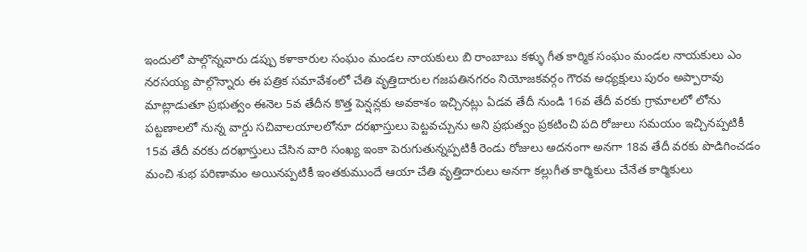ఇందులో పాల్గొన్నవారు డప్పు కళాకారుల సంఘం మండల నాయకులు బి రాంబాబు కళ్ళు గీత కార్మిక సంఘం మండల నాయకులు ఎం నరసయ్య పాల్గొన్నారు ఈ పత్రిక సమావేశంలో చేతి వృత్తిదారుల గజపతినగరం నియోజకవర్గం గౌరవ అధ్యక్షులు పురం అప్పారావు మాట్లాడుతూ ప్రభుత్వం ఈనెల 5వ తేదీన కొత్త పెన్షన్లకు అవకాశం ఇచ్చినట్లు ఏడవ తేదీ నుండి 16వ తేదీ వరకు గ్రామాలలో లోను పట్టణాలలో నున్న వార్డు సచివాలయాలలోనూ దరఖాస్తులు పెట్టవచ్చును అని ప్రభుత్వం ప్రకటించి పది రోజులు సమయం ఇచ్చినప్పటికీ 15వ తేదీ వరకు దరఖాస్తులు చేసిన వారి సంఖ్య ఇంకా పెరుగుతున్నప్పటికీ రెండు రోజులు అదనంగా అనగా 18వ తేదీ వరకు పొడిగించడం మంచి శుభ పరిణామం అయినప్పటికీ ఇంతకుముందే ఆయా చేతి వృత్తిదారులు అనగా కల్లుగీత కార్మికులు చేనేత కార్మికులు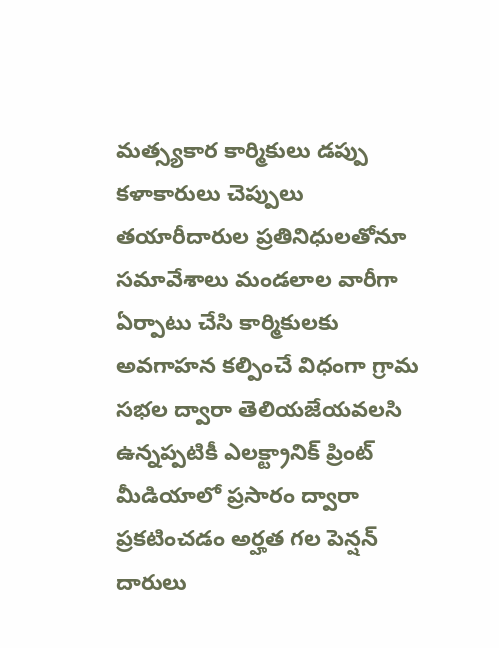మత్స్యకార కార్మికులు డప్పు కళాకారులు చెప్పులు తయారీదారుల ప్రతినిధులతోనూ సమావేశాలు మండలాల వారీగా ఏర్పాటు చేసి కార్మికులకు అవగాహన కల్పించే విధంగా గ్రామ సభల ద్వారా తెలియజేయవలసి ఉన్నప్పటికీ ఎలక్ట్రానిక్ ప్రింట్ మీడియాలో ప్రసారం ద్వారా ప్రకటించడం అర్హత గల పెన్షన్ దారులు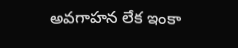అవగాహన లేక ఇంకా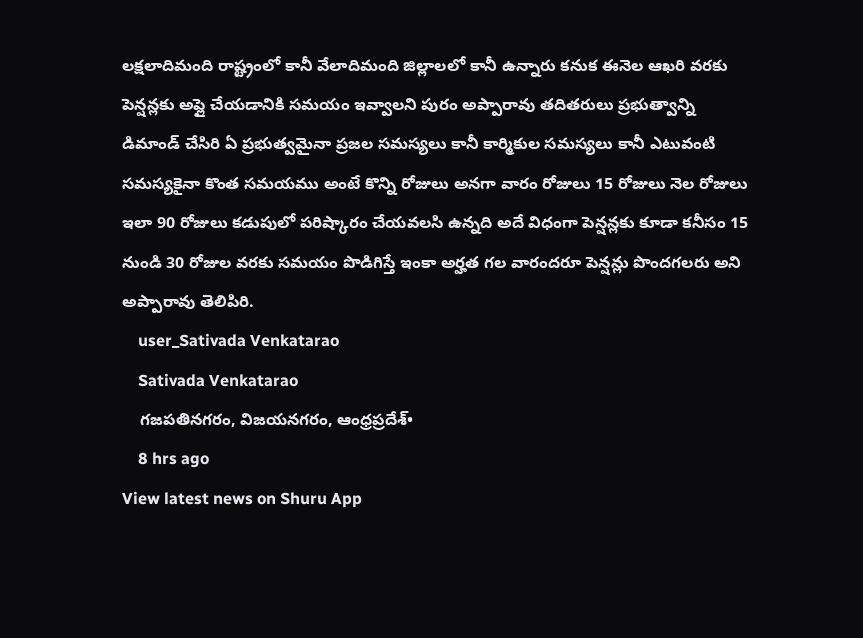లక్షలాదిమంది రాష్ట్రంలో కానీ వేలాదిమంది జిల్లాలలో కానీ ఉన్నారు కనుక ఈనెల ఆఖరి వరకు పెన్షన్లకు అప్లై చేయడానికి సమయం ఇవ్వాలని పురం అప్పారావు తదితరులు ప్రభుత్వాన్ని డిమాండ్ చేసిరి ఏ ప్రభుత్వమైనా ప్రజల సమస్యలు కానీ కార్మికుల సమస్యలు కానీ ఎటువంటి సమస్యకైనా కొంత సమయము అంటే కొన్ని రోజులు అనగా వారం రోజులు 15 రోజులు నెల రోజులు ఇలా 90 రోజులు కడుపులో పరిష్కారం చేయవలసి ఉన్నది అదే విధంగా పెన్షన్లకు కూడా కనీసం 15 నుండి 30 రోజుల వరకు సమయం పొడిగిస్తే ఇంకా అర్హత గల వారందరూ పెన్షన్లు పొందగలరు అని అప్పారావు తెలిపిరి.
    user_Sativada Venkatarao
    Sativada Venkatarao
    గజపతినగరం, విజయనగరం, ఆంధ్రప్రదేశ్•
    8 hrs ago
View latest news on Shuru App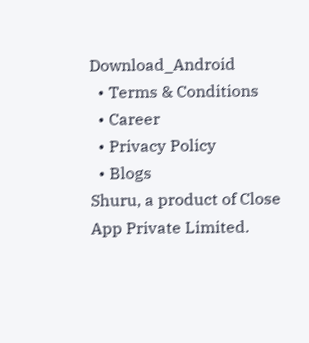Download_Android
  • Terms & Conditions
  • Career
  • Privacy Policy
  • Blogs
Shuru, a product of Close App Private Limited.